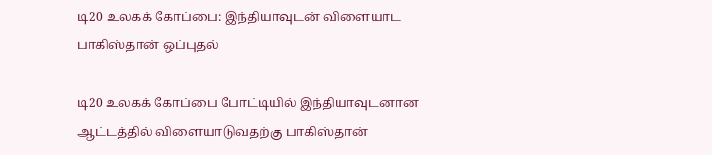டி20 உலகக் கோப்பை: இந்தியாவுடன் விளையாட பாகிஸ்தான் ஒப்புதல்

டி20 உலகக் கோப்பை போட்டியில் இந்தியாவுடனான ஆட்டத்தில் விளையாடுவதற்கு பாகிஸ்தான்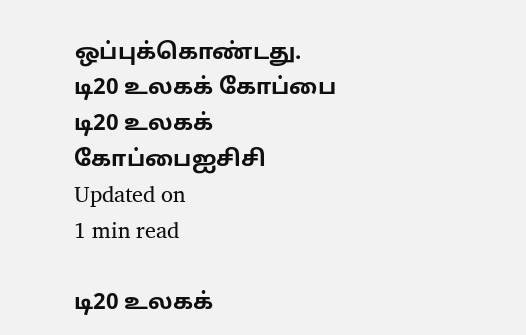ஒப்புக்கொண்டது.
டி20 உலகக் கோப்பை
டி20 உலகக் கோப்பைஐசிசி
Updated on
1 min read

டி20 உலகக்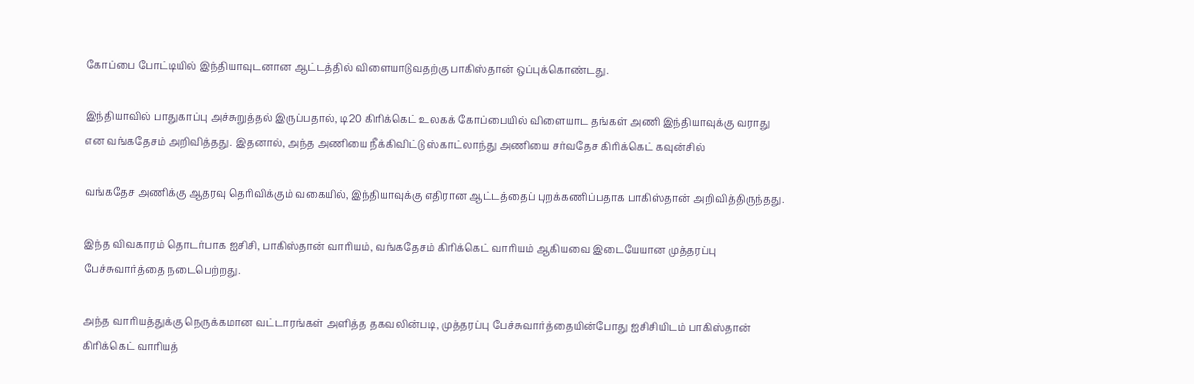கோப்பை போட்டியில் இந்தியாவுடனான ஆட்டத்தில் விளையாடுவதற்கு பாகிஸ்தான் ஒப்புக்கொண்டது.

இந்தியாவில் பாதுகாப்பு அச்சுறுத்தல் இருப்பதால், டி20 கிரிக்கெட் உலகக் கோப்பையில் விளையாட தங்கள் அணி இந்தியாவுக்கு வராது என வங்கதேசம் அறிவித்தது. இதனால், அந்த அணியை நீக்கிவிட்டு ஸ்காட்லாந்து அணியை சர்வதேச கிரிக்கெட் கவுன்சில்

வங்கதேச அணிக்கு ஆதரவு தெரிவிக்கும் வகையில், இந்தியாவுக்கு எதிரான ஆட்டத்தைப் புறக்கணிப்பதாக பாகிஸ்தான் அறிவித்திருந்தது.

இந்த விவகாரம் தொடர்பாக ஐசிசி, பாகிஸ்தான் வாரியம், வங்கதேசம் கிரிக்கெட் வாரியம் ஆகியவை இடையேயான முத்தரப்பு பேச்சுவார்த்தை நடைபெற்றது.

அந்த வாரியத்துக்கு நெருக்கமான வட்டாரங்கள் அளித்த தகவலின்படி, முத்தரப்பு பேச்சுவார்த்தையின்போது ஐசிசியிடம் பாகிஸ்தான் கிரிக்கெட் வாரியத்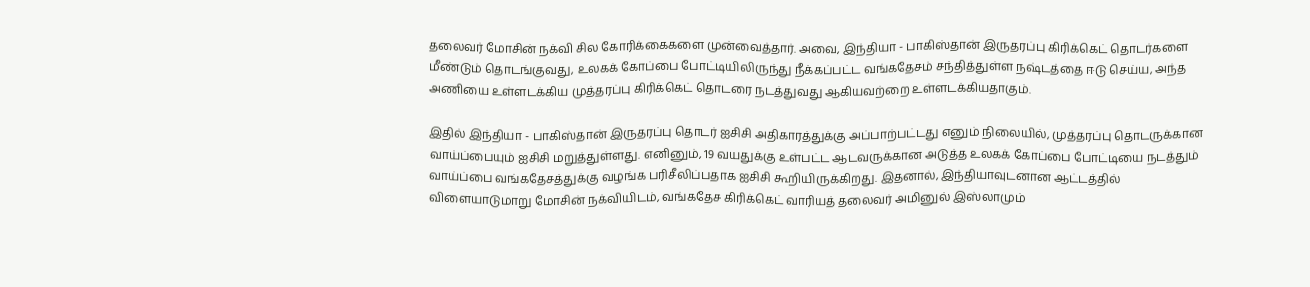தலைவர் மோசின் நக்வி சில கோரிக்கைகளை முன்வைத்தார். அவை, இந்தியா - பாகிஸ்தான் இருதரப்பு கிரிக்கெட் தொடர்களை மீண்டும் தொடங்குவது, உலகக் கோப்பை போட்டியிலிருந்து நீக்கப்பட்ட வங்கதேசம் சந்தித்துள்ள நஷ்டத்தை ஈடு செய்ய, அந்த அணியை உள்ளடக்கிய முத்தரப்பு கிரிக்கெட் தொடரை நடத்துவது ஆகியவற்றை உள்ளடக்கியதாகும்.

இதில் இந்தியா - பாகிஸ்தான் இருதரப்பு தொடர் ஐசிசி அதிகாரத்துக்கு அப்பாற்பட்டது எனும் நிலையில், முத்தரப்பு தொடருக்கான வாய்ப்பையும் ஐசிசி மறுத்துள்ளது. எனினும், 19 வயதுக்கு உள்பட்ட ஆடவருக்கான அடுத்த உலகக் கோப்பை போட்டியை நடத்தும் வாய்ப்பை வங்கதேசத்துக்கு வழங்க பரிசீலிப்பதாக ஐசிசி கூறியிருக்கிறது. இதனால், இந்தியாவுடனான ஆட்டத்தில் விளையாடுமாறு மோசின் நக்வியிடம், வங்கதேச கிரிக்கெட் வாரியத் தலைவர் அமினுல் இஸ்லாமும்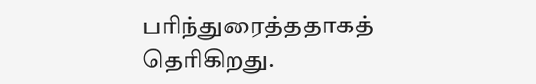பரிந்துரைத்ததாகத் தெரிகிறது.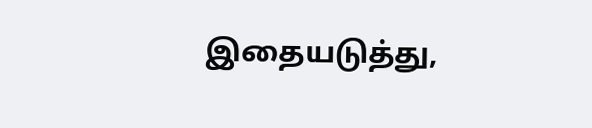இதையடுத்து,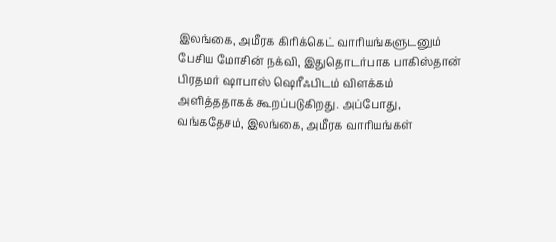இலங்கை, அமீரக கிரிக்கெட் வாரியங்களுடனும் பேசிய மோசின் நக்வி, இதுதொடர்பாக பாகிஸ்தான் பிரதமர் ஷாபாஸ் ஷெரீஃபிடம் விளக்கம் அளித்ததாகக் கூறப்படுகிறது. அப்போது, வங்கதேசம், இலங்கை, அமீரக வாரியங்கள்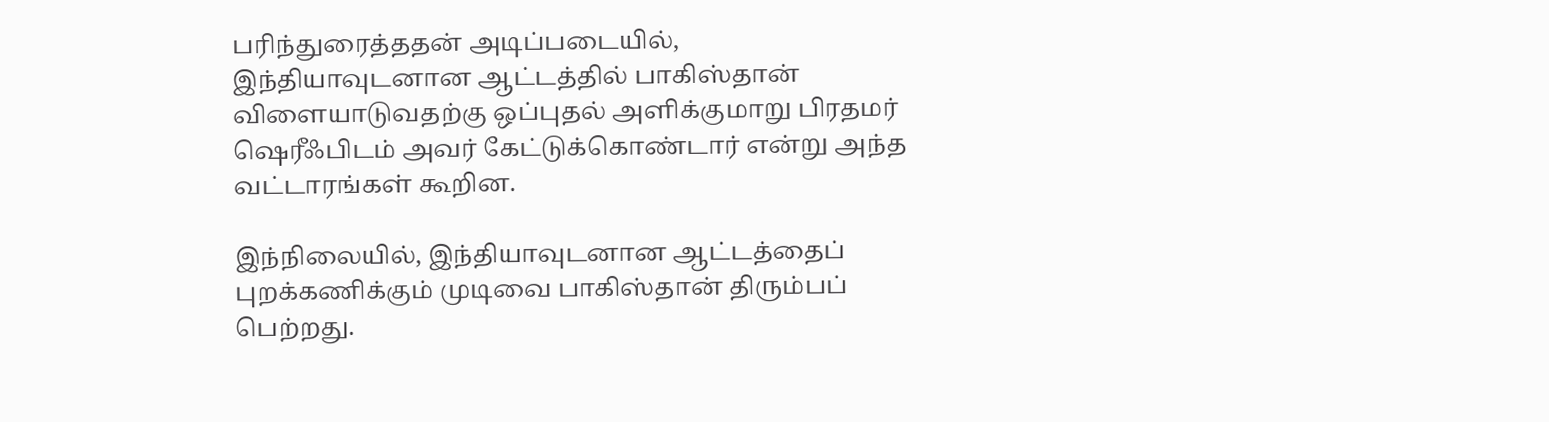பரிந்துரைத்ததன் அடிப்படையில், இந்தியாவுடனான ஆட்டத்தில் பாகிஸ்தான் விளையாடுவதற்கு ஒப்புதல் அளிக்குமாறு பிரதமர் ஷெரீஃபிடம் அவர் கேட்டுக்கொண்டார் என்று அந்த வட்டாரங்கள் கூறின.

இந்நிலையில், இந்தியாவுடனான ஆட்டத்தைப் புறக்கணிக்கும் முடிவை பாகிஸ்தான் திரும்பப் பெற்றது.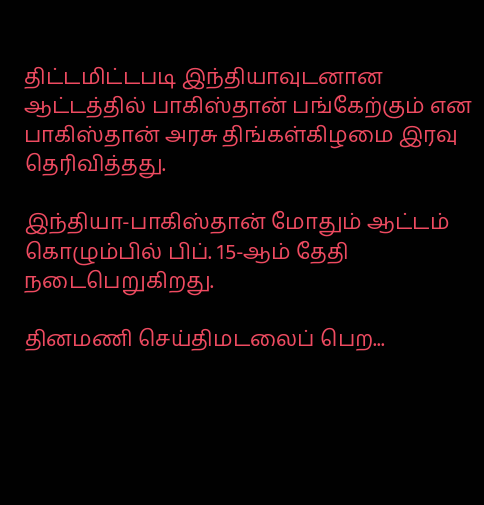திட்டமிட்டபடி இந்தியாவுடனான ஆட்டத்தில் பாகிஸ்தான் பங்கேற்கும் என பாகிஸ்தான் அரசு திங்கள்கிழமை இரவு தெரிவித்தது.

இந்தியா-பாகிஸ்தான் மோதும் ஆட்டம் கொழும்பில் பிப். 15-ஆம் தேதி நடைபெறுகிறது.

தினமணி செய்திமடலைப் பெற...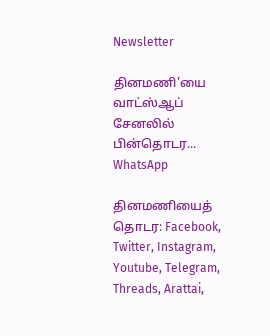Newsletter

தினமணி'யை வாட்ஸ்ஆப் சேனலில் பின்தொடர... WhatsApp

தினமணியைத் தொடர: Facebook, Twitter, Instagram, Youtube, Telegram, Threads, Arattai,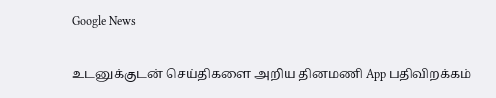Google News

உடனுக்குடன் செய்திகளை அறிய தினமணி App பதிவிறக்கம்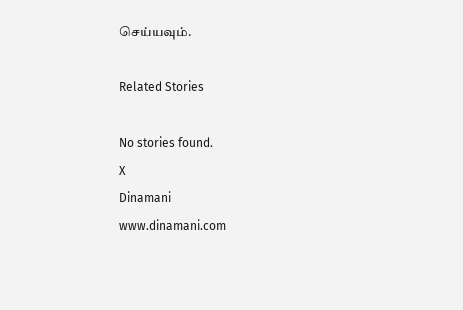செய்யவும்.

Related Stories

No stories found.
X
Dinamani
www.dinamani.com